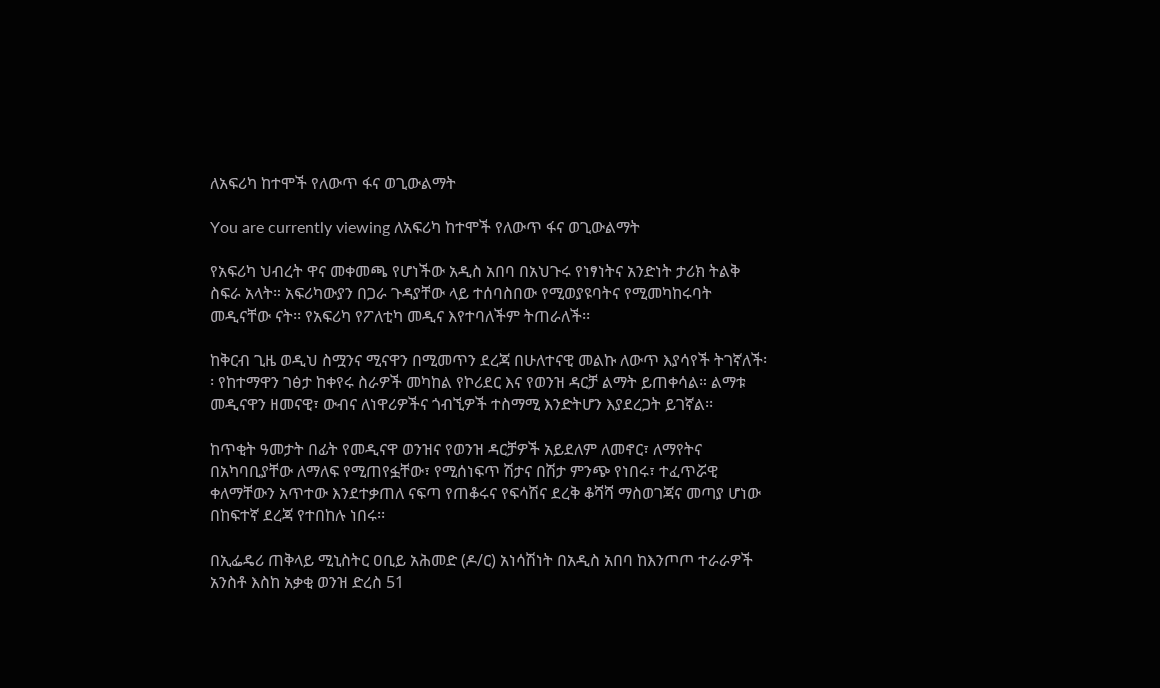ለአፍሪካ ከተሞች የለውጥ ፋና ወጊውልማት

You are currently viewing ለአፍሪካ ከተሞች የለውጥ ፋና ወጊውልማት

የአፍሪካ ህብረት ዋና መቀመጫ የሆነችው አዲስ አበባ በአህጉሩ የነፃነትና አንድነት ታሪክ ትልቅ ስፍራ አላት። አፍሪካውያን በጋራ ጉዳያቸው ላይ ተሰባስበው የሚወያዩባትና የሚመካከሩባት መዲናቸው ናት፡፡ የአፍሪካ የፖለቲካ መዲና እየተባለችም ትጠራለች፡፡

ከቅርብ ጊዜ ወዲህ ስሟንና ሚናዋን በሚመጥን ደረጃ በሁለተናዊ መልኩ ለውጥ እያሳየች ትገኛለች፡፡ የከተማዋን ገፅታ ከቀየሩ ስራዎች መካከል የኮሪደር እና የወንዝ ዳርቻ ልማት ይጠቀሳል። ልማቱ መዲናዋን ዘመናዊ፣ ውብና ለነዋሪዎችና ጎብኚዎች ተስማሚ እንድትሆን እያደረጋት ይገኛል፡፡

ከጥቂት ዓመታት በፊት የመዲናዋ ወንዝና የወንዝ ዳርቻዎች አይደለም ለመኖር፣ ለማየትና በአካባቢያቸው ለማለፍ የሚጠየፏቸው፣ የሚሰነፍጥ ሽታና በሽታ ምንጭ የነበሩ፣ ተፈጥሯዊ ቀለማቸውን አጥተው እንደተቃጠለ ናፍጣ የጠቆሩና የፍሳሽና ደረቅ ቆሻሻ ማስወገጃና መጣያ ሆነው በከፍተኛ ደረጃ የተበከሉ ነበሩ፡፡

በኢፌዴሪ ጠቅላይ ሚኒስትር ዐቢይ አሕመድ (ዶ/ር) አነሳሽነት በአዲስ አበባ ከእንጦጦ ተራራዎች አንስቶ እስከ አቃቂ ወንዝ ድረስ 51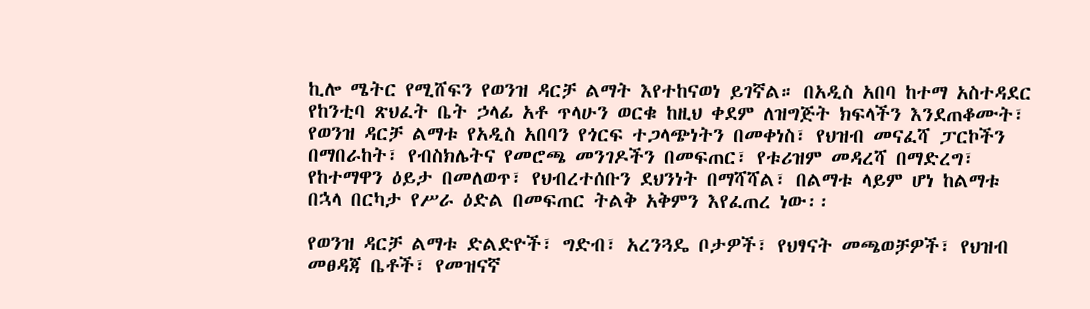ኪሎ ሜትር የሚሸፍን የወንዝ ዳርቻ ልማት እየተከናወነ ይገኛል። በአዲስ አበባ ከተማ አስተዳደር የከንቲባ ጽህፈት ቤት ኃላፊ አቶ ጥላሁን ወርቁ ከዚህ ቀደም ለዝግጅት ክፍላችን እንደጠቆሙት፣ የወንዝ ዳርቻ ልማቱ የአዲስ አበባን የጎርፍ ተጋላጭነትን በመቀነስ፣ የህዝብ መናፈሻ ፓርኮችን በማበራከት፣ የብስክሌትና የመሮጫ መንገዶችን በመፍጠር፣ የቱሪዝም መዳረሻ በማድረግ፣ የከተማዋን ዕይታ በመለወጥ፣ የህብረተሰቡን ደህንነት በማሻሻል፣ በልማቱ ላይም ሆነ ከልማቱ በኋላ በርካታ የሥራ ዕድል በመፍጠር ትልቅ አቅምን እየፈጠረ ነው፡፡

የወንዝ ዳርቻ ልማቱ ድልድዮች፣ ግድብ፣ አረንጓዴ ቦታዎች፣ የህፃናት መጫወቻዎች፣ የህዝብ መፀዳጃ ቤቶች፣ የመዝናኛ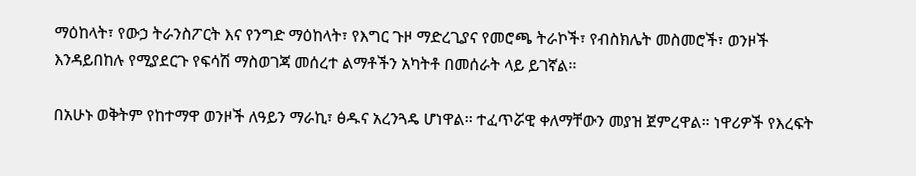ማዕከላት፣ የውኃ ትራንስፖርት እና የንግድ ማዕከላት፣ የእግር ጉዞ ማድረጊያና የመሮጫ ትራኮች፣ የብስክሌት መስመሮች፣ ወንዞች እንዳይበከሉ የሚያደርጉ የፍሳሽ ማስወገጃ መሰረተ ልማቶችን አካትቶ በመሰራት ላይ ይገኛል፡፡

በአሁኑ ወቅትም የከተማዋ ወንዞች ለዓይን ማራኪ፣ ፅዱና አረንጓዴ ሆነዋል፡፡ ተፈጥሯዊ ቀለማቸውን መያዝ ጀምረዋል። ነዋሪዎች የእረፍት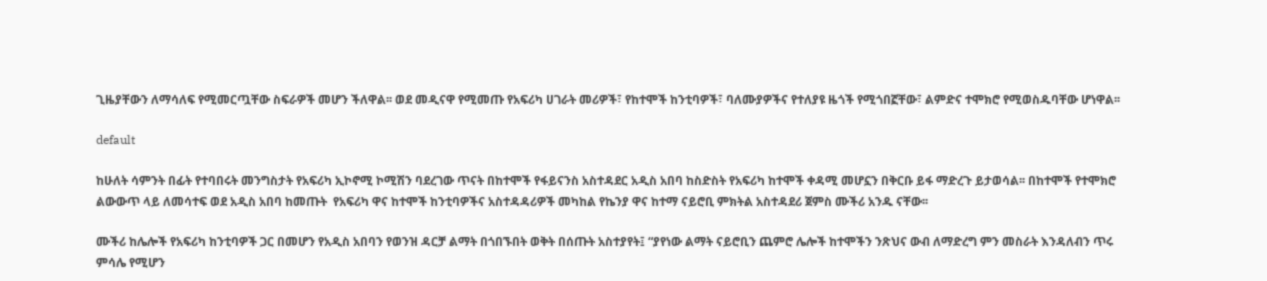ጊዜያቸውን ለማሳለፍ የሚመርጧቸው ስፍራዎች መሆን ችለዋል፡፡ ወደ መዲናዋ የሚመጡ የአፍሪካ ሀገራት መሪዎች፣ የከተሞች ከንቲባዎች፣ ባለሙያዎችና የተለያዩ ዜጎች የሚጎበኟቸው፣ ልምድና ተሞክሮ የሚወስዱባቸው ሆነዋል፡፡

default

ከሁለት ሳምንት በፊት የተባበሩት መንግስታት የአፍሪካ ኢኮኖሚ ኮሚሽን ባደረገው ጥናት በከተሞች የፋይናንስ አስተዳደር አዲስ አበባ ከስድስት የአፍሪካ ከተሞች ቀዳሚ መሆኗን በቅርቡ ይፋ ማድረጉ ይታወሳል፡፡ በከተሞች የተሞክሮ ልውውጥ ላይ ለመሳተፍ ወደ አዲስ አበባ ከመጡት  የአፍሪካ ዋና ከተሞች ከንቲባዎችና አስተዳዳሪዎች መካከል የኬንያ ዋና ከተማ ናይሮቢ ምክትል አስተዳደሪ ጀምስ ሙችሪ አንዱ ናቸው፡፡

ሙችሪ ከሌሎች የአፍሪካ ከንቲባዎች ጋር በመሆን የአዲስ አበባን የወንዝ ዳርቻ ልማት በጎበኙበት ወቅት በሰጡት አስተያየት፤ “ያየነው ልማት ናይሮቢን ጨምሮ ሌሎች ከተሞችን ንጽህና ውብ ለማድረግ ምን መስራት እንዳለብን ጥሩ ምሳሌ የሚሆን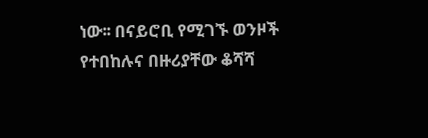ነው፡፡ በናይሮቢ የሚገኙ ወንዞች የተበከሉና በዙሪያቸው ቆሻሻ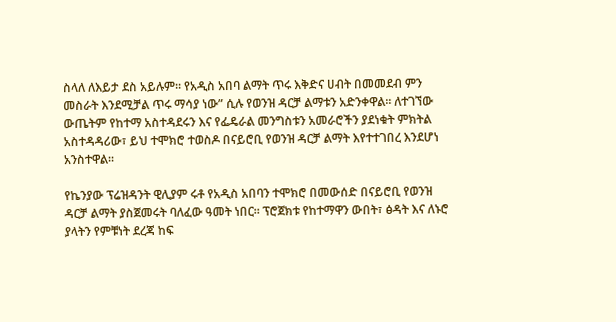ስላለ ለእይታ ደስ አይሉም፡፡ የአዲስ አበባ ልማት ጥሩ እቅድና ሀብት በመመደብ ምን መስራት እንደሚቻል ጥሩ ማሳያ ነው” ሲሉ የወንዝ ዳርቻ ልማቱን አድንቀዋል፡፡ ለተገኘው ውጤትም የከተማ አስተዳደሩን እና የፌዴራል መንግስቱን አመራሮችን ያደነቁት ምክትል አስተዳዳሪው፣ ይህ ተሞክሮ ተወስዶ በናይሮቢ የወንዝ ዳርቻ ልማት እየተተገበረ እንደሆነ አንስተዋል፡፡

የኬንያው ፕሬዝዳንት ዊሊያም ሩቶ የአዲስ አበባን ተሞክሮ በመውሰድ በናይሮቢ የወንዝ ዳርቻ ልማት ያስጀመሩት ባለፈው ዓመት ነበር። ፕሮጀክቱ የከተማዋን ውበት፣ ፅዳት እና ለኑሮ ያላትን የምቹነት ደረጃ ከፍ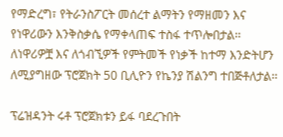የማድረግ፣ የትራንስፖርት መሰረተ ልማትን የማዘመን እና የነዋሪውን እንቅስቃሴ የማቀላጠፍ ተስፋ ተጥሎበታል፡፡ ለነዋሪዎቿ እና ለጎብኚዎች የምትመች የነቃች ከተማ እንድትሆን ለሚያግዘው ፕሮጀክት 50 ቢሊዮን የኬንያ ሽልንግ ተበጅቶለታል፡፡

ፕሬዝዳንት ሩቶ ፕሮጀክቱን ይፋ ባደረጉበት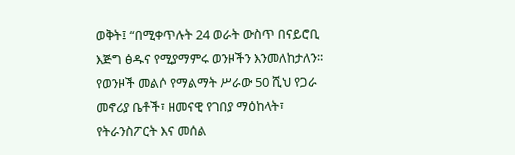ወቅት፤ “በሚቀጥሉት 24 ወራት ውስጥ በናይሮቢ እጅግ ፅዱና የሚያማምሩ ወንዞችን እንመለከታለን። የወንዞች መልሶ የማልማት ሥራው 50 ሺህ የጋራ መኖሪያ ቤቶች፣ ዘመናዊ የገበያ ማዕከላት፣ የትራንስፖርት እና መሰል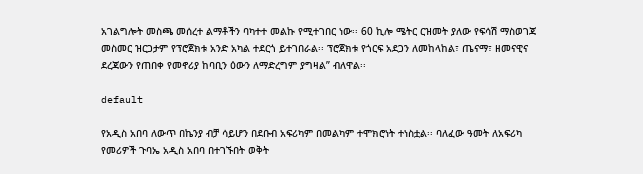አገልግሎት መስጫ መሰረተ ልማቶችን ባካተተ መልኩ የሚተገበር ነው፡፡ 60 ኪሎ ሜትር ርዝመት ያለው የፍሳሽ ማስወገጃ መስመር ዝርጋታም የፕሮጀክቱ አንድ አካል ተደርጎ ይተገበራል፡፡ ፕሮጀክቱ የጎርፍ አደጋን ለመከላከል፣ ጤናማ፣ ዘመናዊና ደረጃውን የጠበቀ የመኖሪያ ከባቢን ዕውን ለማድረግም ያግዛል” ብለዋል፡፡

default

የአዲስ አበባ ለውጥ በኬንያ ብቻ ሳይሆን በደቡብ አፍሪካም በመልካም ተሞክሮነት ተነስቷል፡፡ ባለፈው ዓመት ለአፍሪካ የመሪዎች ጉባኤ አዲስ አበባ በተገኙበት ወቅት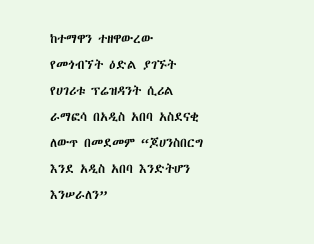ከተማዋን ተዘዋውረው የመጎብኘት ዕድል ያገኙት የሀገሪቱ ፕሬዝዳንት ሲሪል ራማፎሳ በአዲስ አበባ አስደናቂ ለውጥ በመደመም “ጆሀንስበርግ እንደ አዲስ አበባ እንድትሆን እንሠራለን”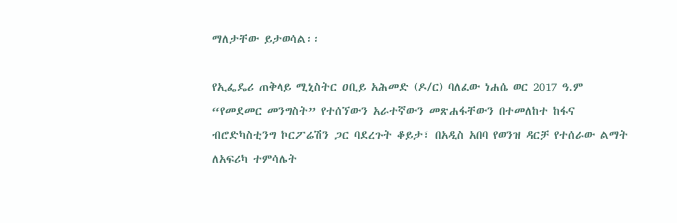ማለታቸው ይታወሳል፡፡

የኢፌዴሪ ጠቅላይ ሚኒስትር ዐቢይ አሕመድ (ዶ/ር) ባለፈው ነሐሴ ወር 2017 ዓ.ም “የመደመር መንግስት” የተሰኘውን አራተኛውን መጽሐፋቸውን በተመለከተ ከፋና ብሮድካስቲንግ ኮርፖሬሽን ጋር ባደረጉት ቆይታ፣ በአዲስ አበባ የወንዝ ዳርቻ የተሰራው ልማት ለአፍሪካ ተምሳሌት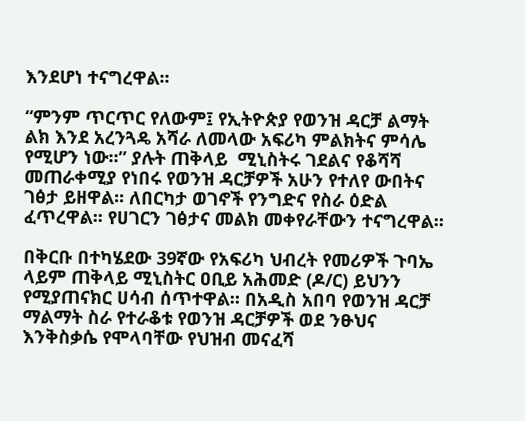እንደሆነ ተናግረዋል፡፡

“ምንም ጥርጥር የለውም፤ የኢትዮጵያ የወንዝ ዳርቻ ልማት ልክ እንደ አረንጓዴ አሻራ ለመላው አፍሪካ ምልክትና ምሳሌ የሚሆን ነው፡፡” ያሉት ጠቅላይ  ሚኒስትሩ ገደልና የቆሻሻ መጠራቀሚያ የነበሩ የወንዝ ዳርቻዎች አሁን የተለየ ውበትና ገፅታ ይዘዋል፡፡ ለበርካታ ወገኖች የንግድና የስራ ዕድል ፈጥረዋል፡፡ የሀገርን ገፅታና መልክ መቀየራቸውን ተናግረዋል።

በቅርቡ በተካሄደው 39ኛው የአፍሪካ ህብረት የመሪዎች ጉባኤ ላይም ጠቅላይ ሚኒስትር ዐቢይ አሕመድ (ዶ/ር) ይህንን የሚያጠናክር ሀሳብ ሰጥተዋል። በአዲስ አበባ የወንዝ ዳርቻ ማልማት ስራ የተራቆቱ የወንዝ ዳርቻዎች ወደ ንፁህና እንቅስቃሴ የሞላባቸው የህዝብ መናፈሻ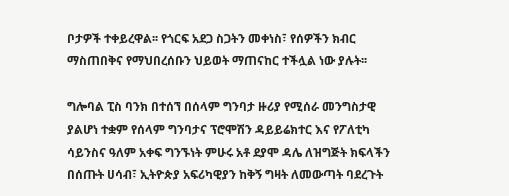ቦታዎች ተቀይረዋል፡፡ የጎርፍ አደጋ ስጋትን መቀነስ፣ የሰዎችን ክብር ማስጠበቅና የማህበረሰቡን ህይወት ማጠናከር ተችሏል ነው ያሉት፡፡

ግሎባል ፒስ ባንክ በተሰኘ በሰላም ግንባታ ዙሪያ የሚሰራ መንግስታዊ ያልሆነ ተቋም የሰላም ግንባታና ፕሮሞሽን ዳይይሬክተር እና የፖለቲካ ሳይንስና ዓለም አቀፍ ግንኙነት ምሁሩ አቶ ደያሞ ዳሌ ለዝግጅት ክፍላችን በሰጡት ሀሳብ፣ ኢትዮጵያ አፍሪካዊያን ከቅኝ ግዛት ለመውጣት ባደረጉት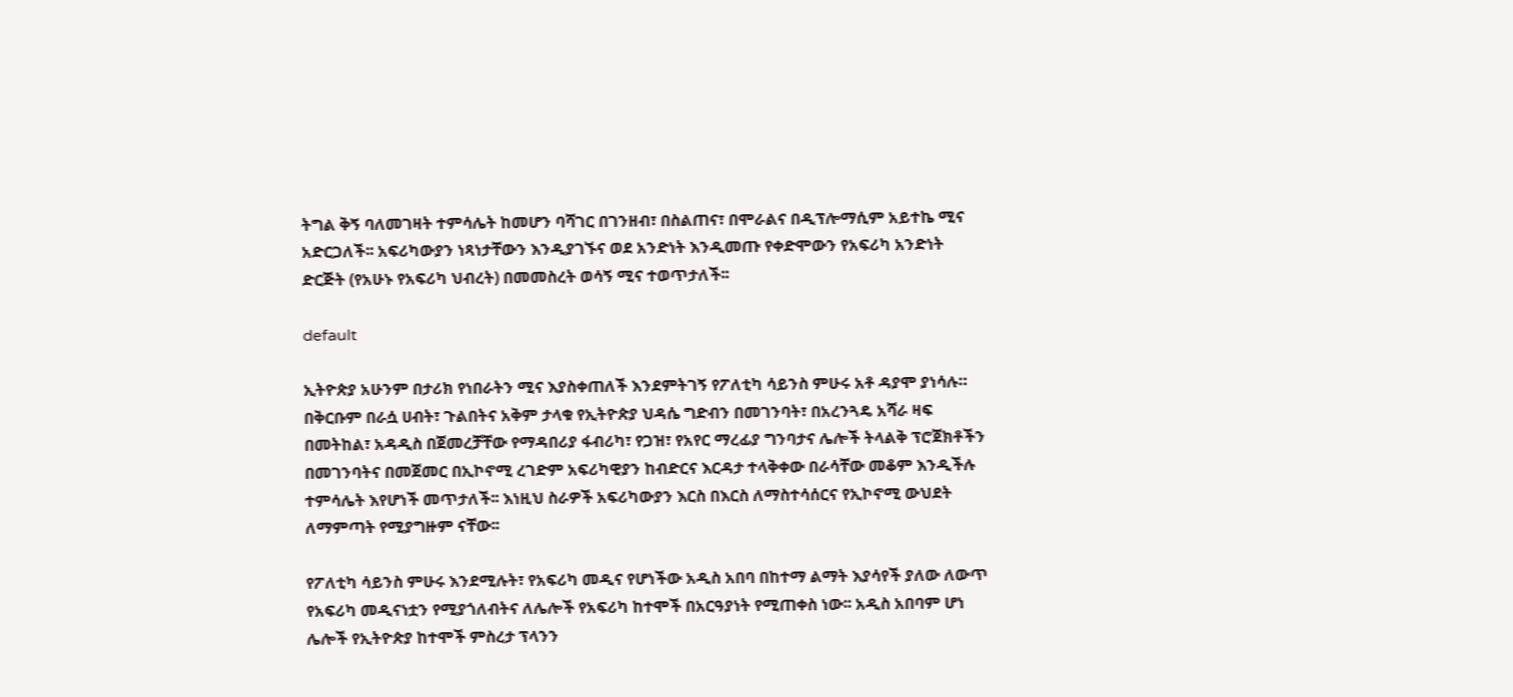ትግል ቅኝ ባለመገዛት ተምሳሌት ከመሆን ባሻገር በገንዘብ፣ በስልጠና፣ በሞራልና በዲፕሎማሲም አይተኬ ሚና አድርጋለች፡፡ አፍሪካውያን ነጻነታቸውን እንዲያገኙና ወደ አንድነት እንዲመጡ የቀድሞውን የአፍሪካ አንድነት ድርጅት (የአሁኑ የአፍሪካ ህብረት) በመመስረት ወሳኝ ሚና ተወጥታለች፡፡

default

ኢትዮጵያ አሁንም በታሪክ የነበራትን ሚና እያስቀጠለች እንደምትገኝ የፖለቲካ ሳይንስ ምሁሩ አቶ ዳያሞ ያነሳሉ። በቅርቡም በራሷ ሀብት፣ ጉልበትና አቅም ታላቁ የኢትዮጵያ ህዳሴ ግድብን በመገንባት፣ በአረንጓዴ አሻራ ዛፍ በመትከል፣ አዳዲስ በጀመረቻቸው የማዳበሪያ ፋብሪካ፣ የጋዝ፣ የአየር ማረፊያ ግንባታና ሌሎች ትላልቅ ፕሮጀክቶችን በመገንባትና በመጀመር በኢኮኖሚ ረገድም አፍሪካዊያን ከብድርና እርዳታ ተላቅቀው በራሳቸው መቆም እንዲችሉ ተምሳሌት እየሆነች መጥታለች፡፡ እነዚህ ስራዎች አፍሪካውያን እርስ በእርስ ለማስተሳሰርና የኢኮኖሚ ውህደት ለማምጣት የሚያግዙም ናቸው፡፡

የፖለቲካ ሳይንስ ምሁሩ እንደሚሉት፣ የአፍሪካ መዲና የሆነችው አዲስ አበባ በከተማ ልማት እያሳየች ያለው ለውጥ የአፍሪካ መዲናነቷን የሚያጎለብትና ለሌሎች የአፍሪካ ከተሞች በአርዓያነት የሚጠቀስ ነው፡፡ አዲስ አበባም ሆነ ሌሎች የኢትዮጵያ ከተሞች ምስረታ ፕላንን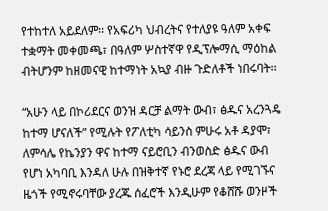የተከተለ አይደለም፡፡ የአፍሪካ ህብረትና የተለያዩ ዓለም አቀፍ ተቋማት መቀመጫ፣ በዓለም ሦስተኛዋ የዲፕሎማሲ ማዕከል ብትሆንም ከዘመናዊ ከተማነት አኳያ ብዙ ጉድለቶች ነበሩባት፡፡

“አሁን ላይ በኮሪደርና ወንዝ ዳርቻ ልማት ውብ፣ ፅዱና አረንጓዴ ከተማ ሆናለች” የሚሉት የፖለቲካ ሳይንስ ምሁሩ አቶ ዳያሞ፣ ለምሳሌ የኬንያን ዋና ከተማ ናይሮቢን ብንወስድ ፅዱና ውብ የሆነ አካባቢ እንዳለ ሁሉ በዝቅተኛ የኑሮ ደረጃ ላይ የሚገኙና ዜጎች የሚኖሩባቸው ያረጁ ሰፈሮች እንዲሁም የቆሸሹ ወንዞች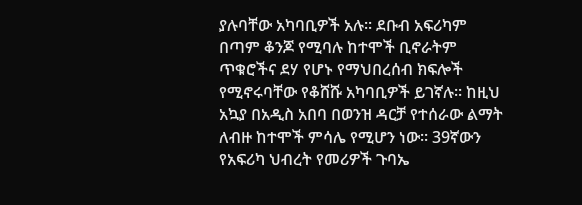ያሉባቸው አካባቢዎች አሉ፡፡ ደቡብ አፍሪካም በጣም ቆንጆ የሚባሉ ከተሞች ቢኖራትም ጥቁሮችና ደሃ የሆኑ የማህበረሰብ ክፍሎች የሚኖሩባቸው የቆሸሹ አካባቢዎች ይገኛሉ፡፡ ከዚህ አኳያ በአዲስ አበባ በወንዝ ዳርቻ የተሰራው ልማት ለብዙ ከተሞች ምሳሌ የሚሆን ነው፡፡ 39ኛውን የአፍሪካ ህብረት የመሪዎች ጉባኤ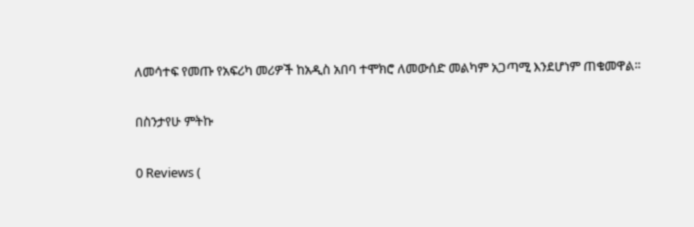ለመሳተፍ የመጡ የአፍሪካ መሪዎች ከአዲስ አበባ ተሞክሮ ለመውሰድ መልካም አጋጣሚ እንደሆነም ጠቁመዋል፡፡

በስንታየሁ ምትኩ

0 Reviews (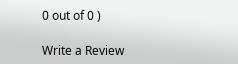0 out of 0 )

Write a Review